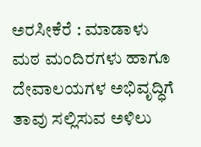ಅರಸೀಕೆರೆ : ಮಾಡಾಳು ಮಠ ಮಂದಿರಗಳು ಹಾಗೂ ದೇವಾಲಯಗಳ ಅಭಿವೃದ್ಧಿಗೆ ತಾವು ಸಲ್ಲಿಸುವ ಅಳಿಲು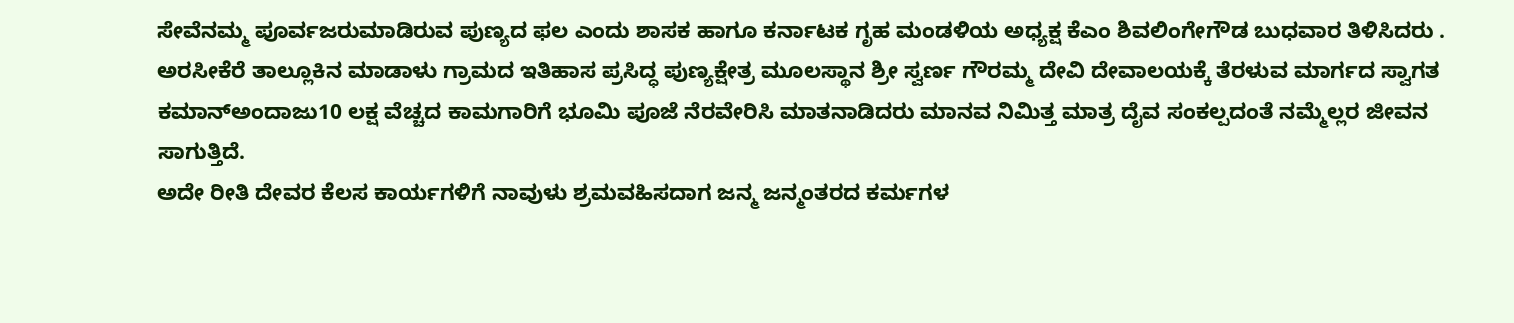ಸೇವೆನಮ್ಮ ಪೂರ್ವಜರುಮಾಡಿರುವ ಪುಣ್ಯದ ಫಲ ಎಂದು ಶಾಸಕ ಹಾಗೂ ಕರ್ನಾಟಕ ಗೃಹ ಮಂಡಳಿಯ ಅಧ್ಯಕ್ಷ ಕೆಎಂ ಶಿವಲಿಂಗೇಗೌಡ ಬುಧವಾರ ತಿಳಿಸಿದರು .
ಅರಸೀಕೆರೆ ತಾಲ್ಲೂಕಿನ ಮಾಡಾಳು ಗ್ರಾಮದ ಇತಿಹಾಸ ಪ್ರಸಿದ್ಧ ಪುಣ್ಯಕ್ಷೇತ್ರ ಮೂಲಸ್ಥಾನ ಶ್ರೀ ಸ್ವರ್ಣ ಗೌರಮ್ಮ ದೇವಿ ದೇವಾಲಯಕ್ಕೆ ತೆರಳುವ ಮಾರ್ಗದ ಸ್ವಾಗತ ಕಮಾನ್ಅಂದಾಜು10 ಲಕ್ಷ ವೆಚ್ಚದ ಕಾಮಗಾರಿಗೆ ಭೂಮಿ ಪೂಜೆ ನೆರವೇರಿಸಿ ಮಾತನಾಡಿದರು ಮಾನವ ನಿಮಿತ್ತ ಮಾತ್ರ ದೈವ ಸಂಕಲ್ಪದಂತೆ ನಮ್ಮೆಲ್ಲರ ಜೀವನ ಸಾಗುತ್ತಿದೆ.
ಅದೇ ರೀತಿ ದೇವರ ಕೆಲಸ ಕಾರ್ಯಗಳಿಗೆ ನಾವುಳು ಶ್ರಮವಹಿಸದಾಗ ಜನ್ಮ ಜನ್ಮಂತರದ ಕರ್ಮಗಳ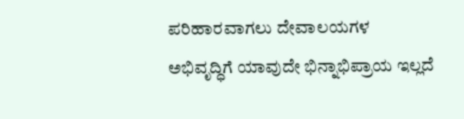ಪರಿಹಾರವಾಗಲು ದೇವಾಲಯಗಳ ಅಭಿವೃದ್ಧಿಗೆ ಯಾವುದೇ ಭಿನ್ನಾಭಿಪ್ರಾಯ ಇಲ್ಲದೆ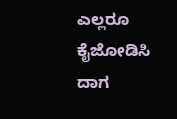ಎಲ್ಲರೂ ಕೈಜೋಡಿಸಿ ದಾಗ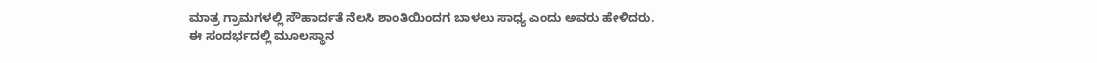ಮಾತ್ರ ಗ್ರಾಮಗಳಲ್ಲಿ ಸೌಹಾರ್ದತೆ ನೆಲಸಿ ಶಾಂತಿಯಿಂದಗ ಬಾಳಲು ಸಾಧ್ಯ ಎಂದು ಅವರು ಹೇಳಿದರು.
ಈ ಸಂದರ್ಭದಲ್ಲಿ ಮೂಲಸ್ಥಾನ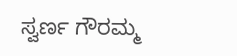ಸ್ವರ್ಣ ಗೌರಮ್ಮ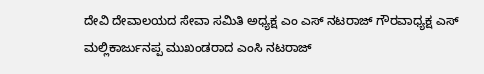ದೇವಿ ದೇವಾಲಯದ ಸೇವಾ ಸಮಿತಿ ಅಧ್ಯಕ್ಷ ಎಂ ಎಸ್ ನಟರಾಜ್ ಗೌರವಾಧ್ಯಕ್ಷ ಎಸ್ ಮಲ್ಲಿಕಾರ್ಜುನಪ್ಪ ಮುಖಂಡರಾದ ಎಂಸಿ ನಟರಾಜ್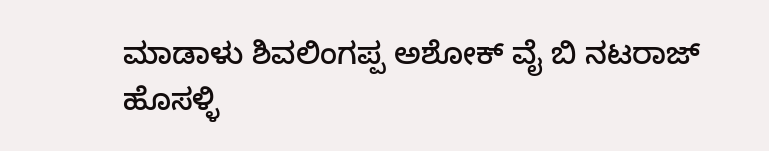ಮಾಡಾಳು ಶಿವಲಿಂಗಪ್ಪ ಅಶೋಕ್ ವೈ ಬಿ ನಟರಾಜ್ ಹೊಸಳ್ಳಿ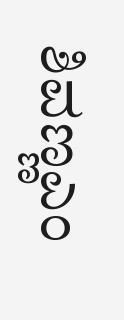ಶಿವಣ್ಣಎಂ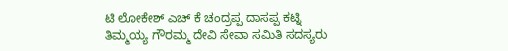ಟಿ ಲೋಕೇಶ್ ಎಚ್ ಕೆ ಚಂದ್ರಪ್ಪ ದಾಸಪ್ಪ ಕಟ್ನಿ ತಿಮ್ಮಯ್ಯ ಗೌರಮ್ಮ ದೇವಿ ಸೇವಾ ಸಮಿತಿ ಸದಸ್ಯರು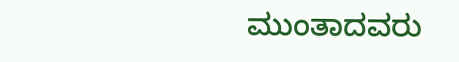ಮುಂತಾದವರು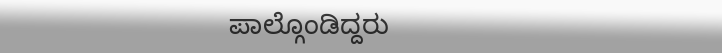ಪಾಲ್ಗೊಂಡಿದ್ದರು